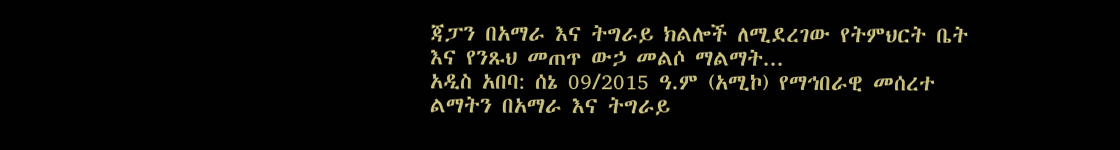ጃፓን በአማራ እና ትግራይ ክልሎች ለሚደረገው የትምህርት ቤት እና የንጹህ መጠጥ ውኃ መልሶ ማልማት...
አዲስ አበባ: ሰኔ 09/2015 ዓ.ም (አሚኮ) የማኅበራዊ መሰረተ ልማትን በአማራ እና ትግራይ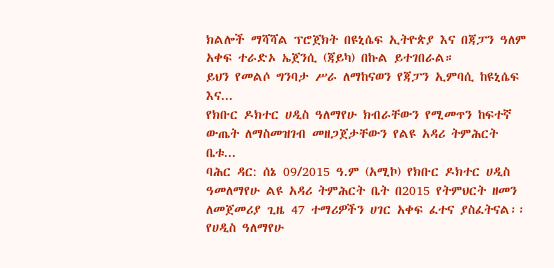ክልሎች ማሻሻል ፕሮጀክት በዩኒሴፍ ኢትዮጵያ እና በጃፓን ዓለም አቀፍ ተራድኦ ኤጀንሲ (ጃይካ) በኩል ይተገበራል።
ይህን የመልሶ ግንባታ ሥራ ለማከናወን የጃፓን ኢምባሲ ከዩኒሴፍ እና...
የክቡር ዶክተር ሀዲስ ዓለማየሁ ክብራቸውን የሚመጥን ከፍተኛ ውጤት ለማስመዝገብ መዘጋጀታቸውን የልዩ አዳሪ ትምሕርት ቤቱ...
ባሕር ዳር: ሰኔ 09/2015 ዓ.ም (አሚኮ) የክቡር ዶክተር ሀዲስ ዓመለማየሁ ልዩ አዳሪ ትምሕርት ቤት በ2015 የትምህርት ዘመን ለመጀመሪያ ጊዜ 47 ተማሪዎችን ሀገር አቀፍ ፈተና ያስፈትናል፡፡
የሀዲስ ዓለማየሁ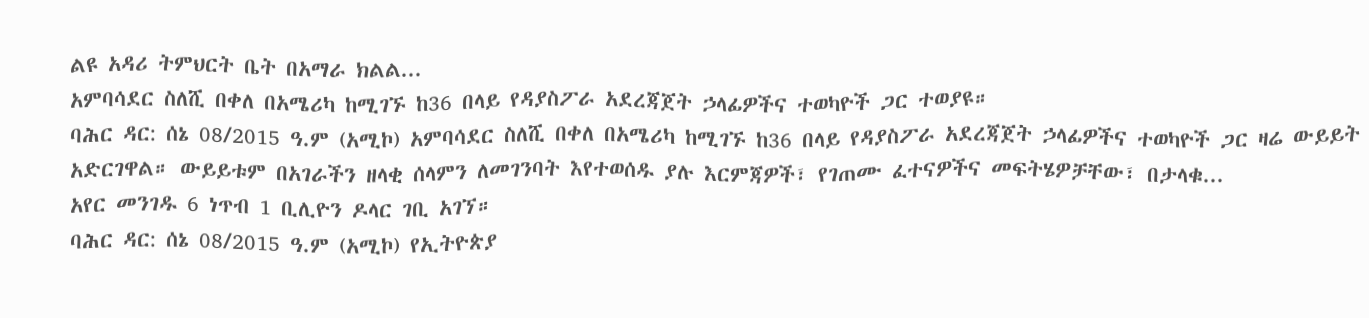ልዩ አዳሪ ትምህርት ቤት በአማራ ክልል...
አምባሳደር ስለሺ በቀለ በአሜሪካ ከሚገኙ ከ36 በላይ የዳያስፖራ አደረጃጀት ኃላፊዎችና ተወካዮች ጋር ተወያዩ።
ባሕር ዳር: ሰኔ 08/2015 ዓ.ም (አሚኮ) አምባሳደር ስለሺ በቀለ በአሜሪካ ከሚገኙ ከ36 በላይ የዳያስፖራ አደረጃጀት ኃላፊዎችና ተወካዮች ጋር ዛሬ ውይይት አድርገዋል። ውይይቱም በአገራችን ዘላቂ ሰላምን ለመገንባት እየተወሰዱ ያሉ እርምጃዎች፣ የገጠሙ ፈተናዎችና መፍትሄዎቻቸው፣ በታላቁ...
አየር መንገዱ 6 ነጥብ 1 ቢሊዮን ዶላር ገቢ አገኘ።
ባሕር ዳር: ሰኔ 08/2015 ዓ.ም (አሚኮ) የኢትዮጵያ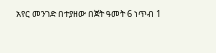አየር መንገድ በተያዘው በጀት ዓመት 6 ነጥብ 1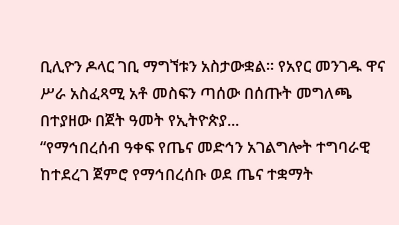ቢሊዮን ዶላር ገቢ ማግኘቱን አስታውቋል፡፡ የአየር መንገዱ ዋና ሥራ አስፈጻሚ አቶ መስፍን ጣሰው በሰጡት መግለጫ በተያዘው በጀት ዓመት የኢትዮጵያ...
“የማኅበረሰብ ዓቀፍ የጤና መድኅን አገልግሎት ተግባራዊ ከተደረገ ጀምሮ የማኅበረሰቡ ወደ ጤና ተቋማት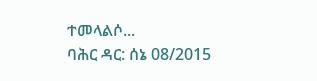ተመላልሶ...
ባሕር ዳር: ሰኔ 08/2015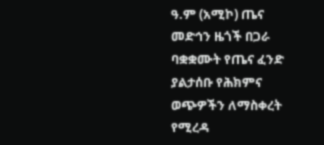ዓ.ም (አሚኮ) ጤና መድኅን ዜጎች በጋራ ባቋቋሙት የጤና ፈንድ ያልታሰቡ የሕክምና ወጭዎችን ለማስቀረት የሚረዳ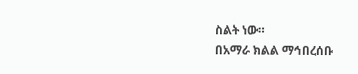ስልት ነው።
በአማራ ክልል ማኅበረሰቡ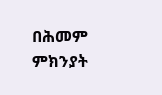በሕመም ምክንያት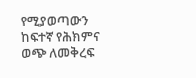የሚያወጣውን ከፍተኛ የሕክምና ወጭ ለመቅረፍ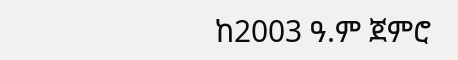ከ2003 ዓ.ም ጀምሮ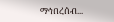ማኅበረሰብ...